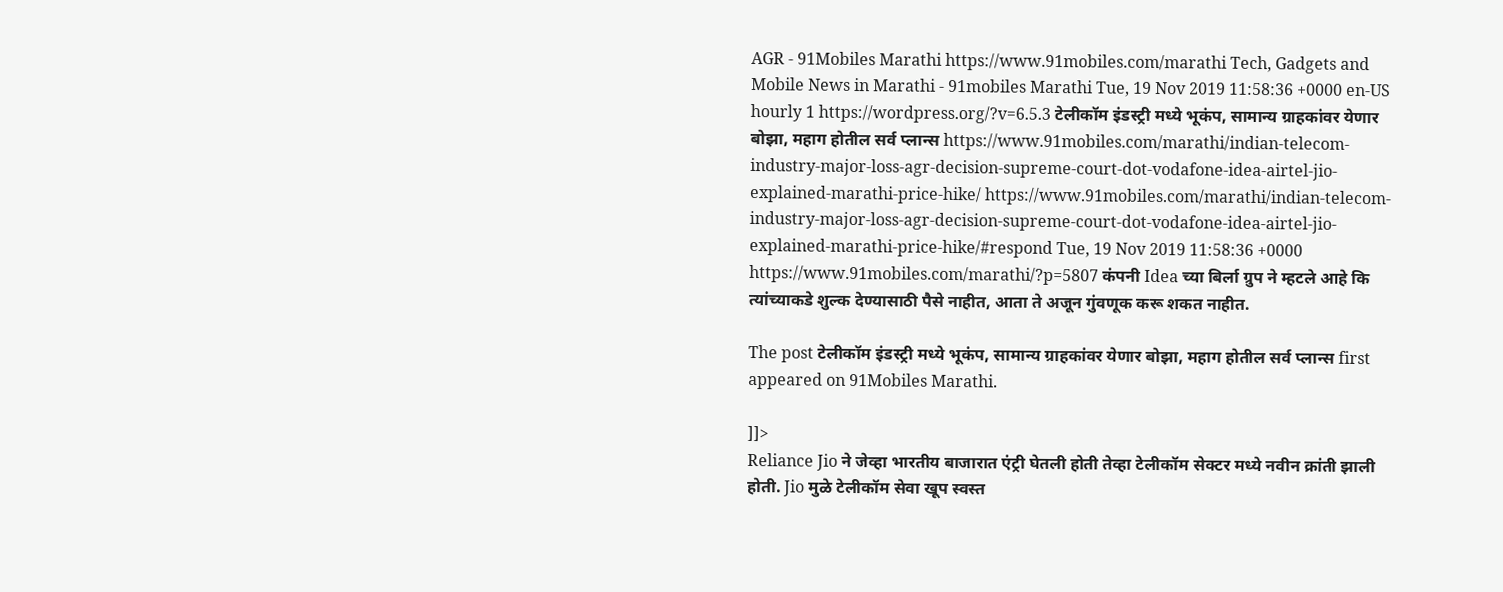AGR - 91Mobiles Marathi https://www.91mobiles.com/marathi Tech, Gadgets and Mobile News in Marathi - 91mobiles Marathi Tue, 19 Nov 2019 11:58:36 +0000 en-US hourly 1 https://wordpress.org/?v=6.5.3 टेलीकॉम इंडस्ट्री मध्ये भूकंप, सामान्य ग्राहकांवर येणार बोझा, महाग होतील सर्व प्लान्स https://www.91mobiles.com/marathi/indian-telecom-industry-major-loss-agr-decision-supreme-court-dot-vodafone-idea-airtel-jio-explained-marathi-price-hike/ https://www.91mobiles.com/marathi/indian-telecom-industry-major-loss-agr-decision-supreme-court-dot-vodafone-idea-airtel-jio-explained-marathi-price-hike/#respond Tue, 19 Nov 2019 11:58:36 +0000 https://www.91mobiles.com/marathi/?p=5807 कंपनी Idea च्या बिर्ला ग्रुप ने म्हटले आहे कि त्यांच्याकडे शुल्क देण्यासाठी पैसे नाहीत, आता ते अजून गुंवणूक करू शकत नाहीत.

The post टेलीकॉम इंडस्ट्री मध्ये भूकंप, सामान्य ग्राहकांवर येणार बोझा, महाग होतील सर्व प्लान्स first appeared on 91Mobiles Marathi.

]]>
Reliance Jio ने जेव्हा भारतीय बाजारात एंट्री घेतली होती तेव्हा टेलीकॉम सेक्टर मध्ये नवीन क्रांती झाली होती. Jio मुळे टेलीकॉम सेवा खूप स्वस्त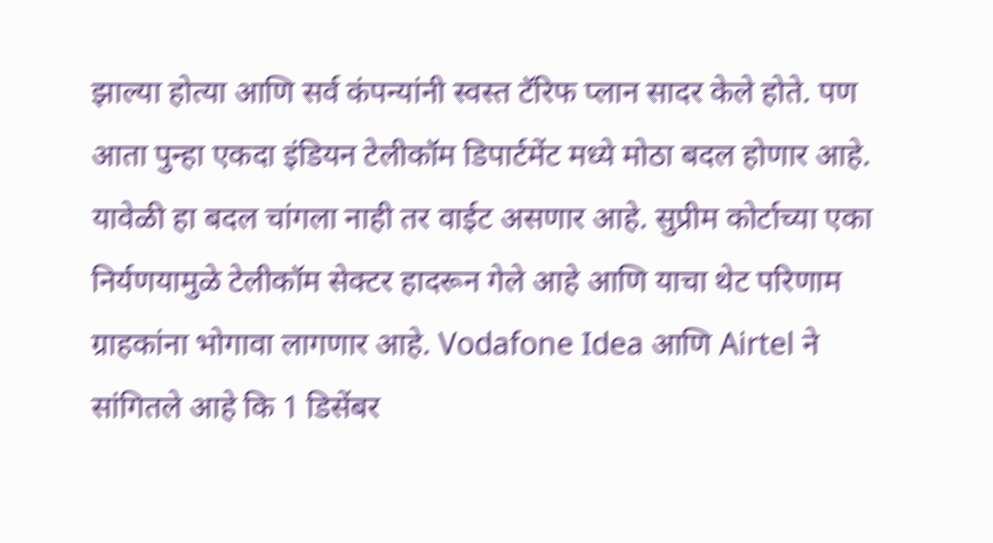झाल्या होत्या आणि सर्व कंपन्यांनी स्वस्त टॅरिफ प्लान सादर केले होते. पण आता पुन्हा एकदा इंडियन टेलीकॉम डिपार्टमेंट मध्ये मोठा बदल होणार आहे. यावेळी हा बदल चांगला नाही तर वाईट असणार आहे. सुप्रीम कोर्टाच्या एका निर्यणयामुळे टेलीकॉम सेक्टर हादरून गेले आहे आणि याचा थेट परिणाम ग्राहकांना भोगावा लागणार आहे. Vodafone Idea आणि Airtel ने सांगितले आहे कि 1 डिसेंबर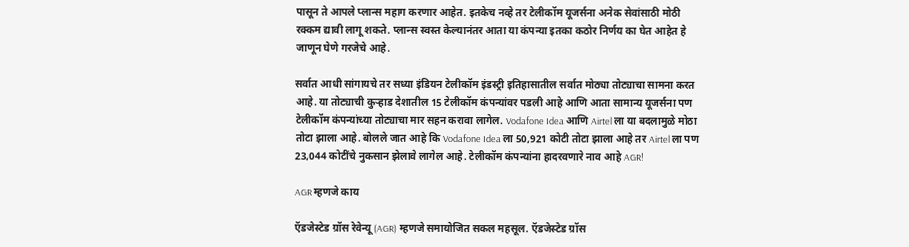पासून ते आपले प्लान्स महाग करणार आहेत. इतकेच नव्हे तर टेलीकॉम यूजर्सना अनेक सेवांसाठी मोठी रक्कम द्यावी लागू शकते. प्लान्स स्वस्त केल्यानंतर आता या कंपन्या इतका कठोर निर्णय का घेत आहेत हे जाणून घेणे गरजेचे आहे.

सर्वात आधी सांगायचे तर सध्या इंडियन टेलीकॉम इंडस्ट्री इतिहासातील सर्वात मोठ्या तोट्याचा सामना करत आहे. या तोट्याची कुऱ्हाड देशातील 15 टेलीकॉम कंपन्यांवर पडली आहे आणि आता सामान्य यूजर्सना पण टेलीकॉम कंपन्यांच्या तोट्याचा मार सहन करावा लागेल. Vodafone Idea आणि Airtel ला या बदलामुळे मोठा तोटा झाला आहे. बोलले जात आहे कि Vodafone Idea ला 50,921 कोटी तोटा झाला आहे तर Airtel ला पण 23,044 कोटींचे नुकसान झेलावे लागेल आहे. टेलीकॉम कंपन्यांना हादरवणारे नाव आहे AGR!

AGR म्हणजे काय

ऍडजेस्टेड ग्रॉस रेवेन्यू (AGR) म्हणजे समायोजित सकल महसूल. ऍडजेस्टेड ग्रॉस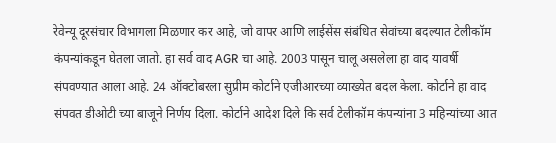रेवेन्यू दूरसंचार विभागला मिळणार कर आहे, जो वापर आणि लाईसेंस संबंधित सेवांच्या बदल्यात टेलीकॉम कंपन्यांकडून घेतला जातो. हा सर्व वाद AGR चा आहे. 2003 पासून चालू असलेला हा वाद यावर्षी संपवण्यात आला आहे. 24 ऑक्टोबरला सुप्रीम कोर्टाने एजीआरच्या व्याख्येत बदल केला. कोर्टाने हा वाद संपवत डीओटी च्या बाजूने निर्णय दिला. कोर्टाने आदेश दिले कि सर्व टेलीकॉम कंपन्यांना 3 महिन्यांच्या आत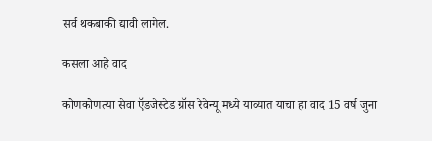सर्व थकबाकी द्यावी लागेल.

कसला आहे वाद

कोणकोणत्या सेवा ऍडजेस्टेड ग्रॉस रेवेन्यू मध्ये याव्यात याचा हा वाद 15 वर्ष जुना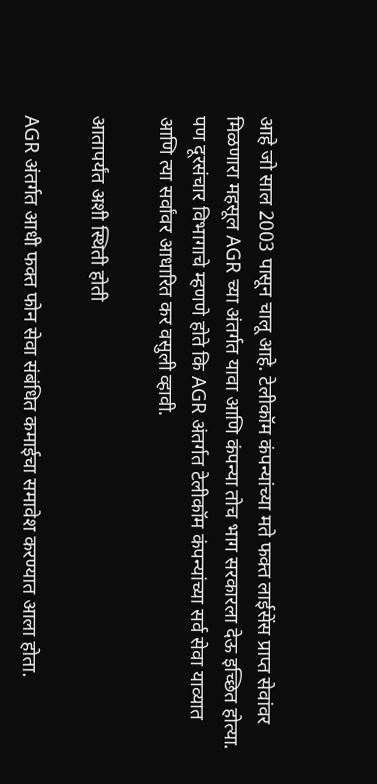आहे जो साल 2003 पासून चालू आहे. टेलीकॉम कंपन्यांच्या मते फक्त लाईसेंस प्राप्त सेवांवर मिळणारा महसूल AGR च्या अंतर्गत यावा आणि कंपन्या तोच भाग सरकारला देऊ इच्छित होत्या. पण दूरसंचार विभागाचे म्हणणे होते कि AGR अंतर्गत टेलीकॉम कंपन्यांच्या सर्व सेवा याव्यात आणि त्या सर्वांवर आधारित कर वसुली व्हावी.

आतापर्यंत अशी स्थिती होती

AGR अंतर्गत आधी फक्त फोन सेवा संबंधित कमाईचा समावेश करण्यात आला होता.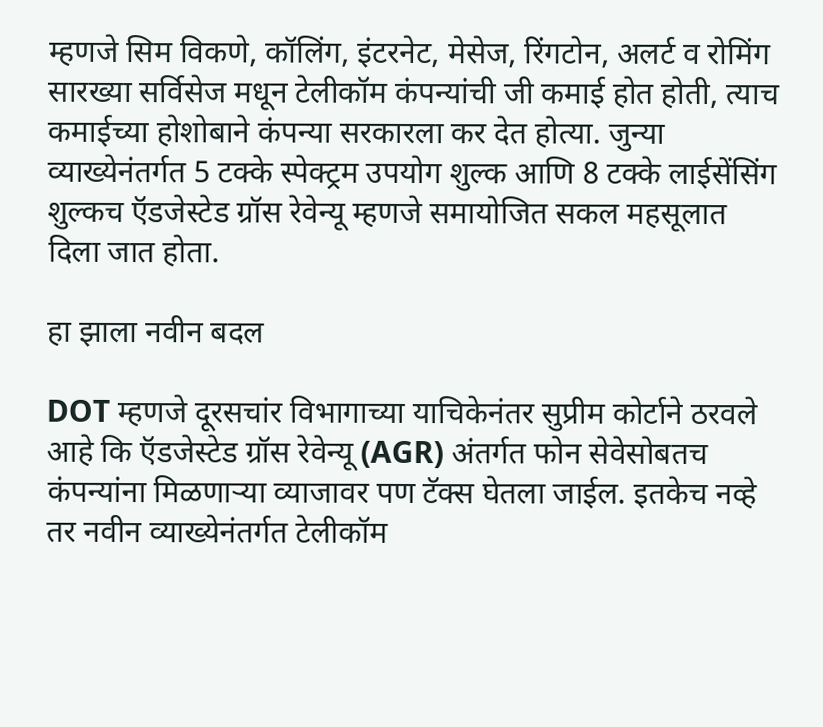म्हणजे सिम विकणे, कॉलिंग, इंटरनेट, मेसेज, रिंगटोन, अलर्ट व रोमिंग सारख्या सर्विसेज मधून टेलीकॉम कंपन्यांची जी कमाई होत होती, त्याच कमाईच्या होशोबाने कंपन्या सरकारला कर देत होत्या. जुन्या व्याख्येनंतर्गत 5 टक्के स्पेक्ट्रम उपयोग शुल्क आणि 8 टक्के लाईसेंसिंग शुल्कच ऍडजेस्टेड ग्रॉस रेवेन्यू म्हणजे समायोजित सकल महसूलात दिला जात होता.

हा झाला नवीन बदल

DOT म्हणजे दूरसचांर विभागाच्या याचिकेनंतर सुप्रीम कोर्टाने ठरवले आहे कि ऍडजेस्टेड ग्रॉस रेवेन्यू (AGR) अंतर्गत फोन सेवेसोबतच कंपन्यांना मिळणाऱ्या व्याजावर पण टॅक्स घेतला जाईल. इतकेच नव्हे तर नवीन व्याख्येनंतर्गत टेलीकॉम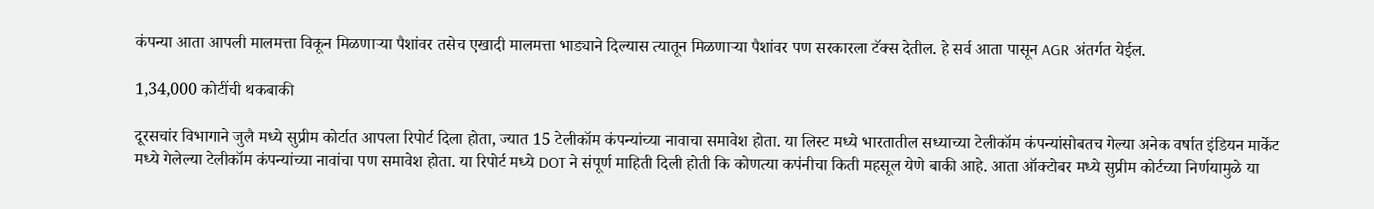कंपन्या आता आपली मालमत्ता विकून मिळणाऱ्या पैशांवर तसेच एखादी मालमत्ता भाड्याने दिल्यास त्यातून मिळणाऱ्या पैशांवर पण सरकारला टॅक्स देतील. हे सर्व आता पासून AGR अंतर्गत येईल.

1,34,000 कोटींची थकबाकी

दूरसचांर विभागाने जुलै मध्ये सुप्रीम कोर्टात आपला रिपोर्ट दिला होता, ज्यात 15 टेलीकॉम कंपन्यांच्या नावाचा समावेश होता. या लिस्ट मध्ये भारतातील सध्याच्या टेलीकॉम कंपन्यांसोबतच गेल्या अनेक वर्षात इंडियन मार्केट मध्ये गेलेल्या टेलीकॉम कंपन्यांच्या नावांचा पण समावेश होता. या रिपोर्ट मध्ये DOT ने संपूर्ण माहिती दिली होती कि कोणत्या कपंनीचा किती महसूल येणे बाकी आहे. आता ऑक्टोबर मध्ये सुप्रीम कोर्टच्या निर्णयामुळे या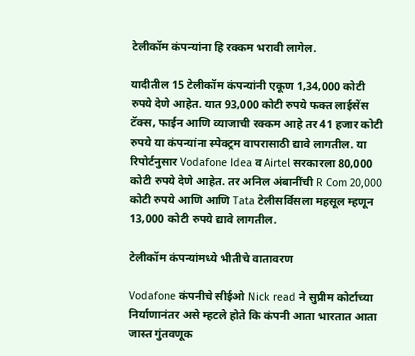टेलीकॉम कंपन्यांना हि रक्कम भरावी लागेल.

यादीतील 15 टेलीकॉम कंपन्यांनी एकूण 1,34,000 कोटी रुपये देणे आहेत. यात 93,000 कोटी रुपये फक्त लाईसेंस टॅक्स, फाईन आणि व्याजाची रक्कम आहे तर 41 हजार कोटी रुपये या कंपन्यांना स्पेक्ट्रम वापरासाठी द्यावे लागतील. या रिपोर्टनुसार Vodafone Idea व Airtel सरकारला 80,000 कोटी रुपये देणे आहेत. तर अनिल अंबानींची R Com 20,000 कोटी रुपये आणि आणि Tata टेलीसर्विसला महसूल म्हणून 13,000 कोटी रुपये द्यावे लागतील.

टेलीकॉम कंपन्यांमध्ये भीतीचे वातावरण

Vodafone कंपनीचे सीईओ Nick read ने सुप्रीम कोर्टाच्या निर्याणानंतर असे म्हटले होते कि कंपनी आता भारतात आता जास्त गुंतवणूक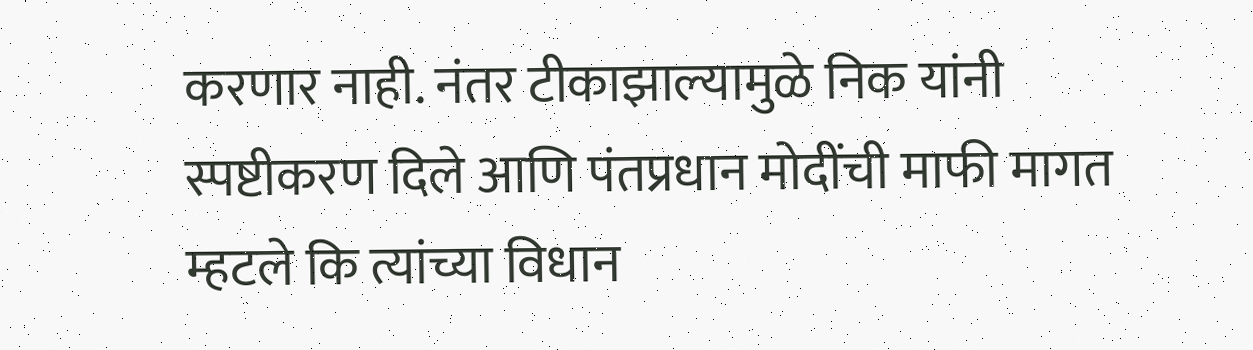करणार नाही. नंतर टीकाझाल्यामुळे निक यांनी स्पष्टीकरण दिले आणि पंतप्रधान मोदींची माफी मागत म्हटले कि त्यांच्या विधान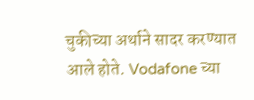चुकीच्या अर्थाने सादर करण्यात आले होते. Vodafone च्या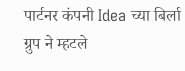पार्टनर कंपनी Idea च्या बिर्ला ग्रुप ने म्हटले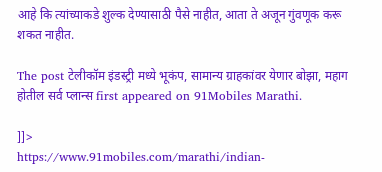आहे कि त्यांच्याकडे शुल्क देण्यासाठी पैसे नाहीत, आता ते अजून गुंवणूक करू शकत नाहीत.

The post टेलीकॉम इंडस्ट्री मध्ये भूकंप, सामान्य ग्राहकांवर येणार बोझा, महाग होतील सर्व प्लान्स first appeared on 91Mobiles Marathi.

]]>
https://www.91mobiles.com/marathi/indian-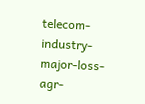telecom-industry-major-loss-agr-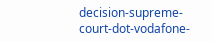decision-supreme-court-dot-vodafone-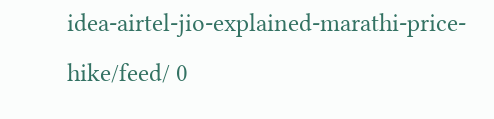idea-airtel-jio-explained-marathi-price-hike/feed/ 0